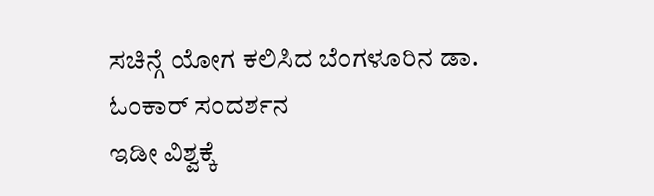ಸಚಿನ್ಗೆ ಯೋಗ ಕಲಿಸಿದ ಬೆಂಗಳೂರಿನ ಡಾ. ಓಂಕಾರ್ ಸಂದರ್ಶನ
ಇಡೀ ವಿಶ್ವಕ್ಕೆ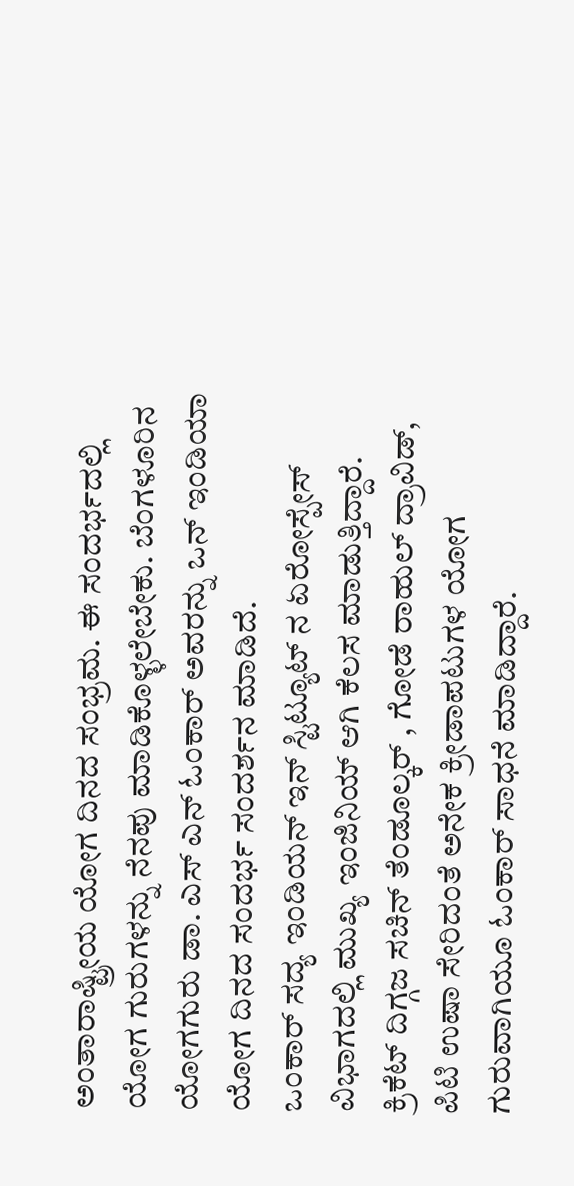ಅಂತಾರಾಷ್ಟ್ರೀಯ ಯೋಗ ದಿನದ ಸಂಭ್ರಮ. ಈ ಸಂದರ್ಭದಲ್ಲಿ ಯೋಗ ಗುರುಗಳನ್ನು ನೆನಪು ಮಾಡಿಕೊಳ್ಳಲೇಬೇಕು. ಬೆಂಗಳೂರಿನ ಯೋಗಗುರು ಡಾ. ಎಸ್ ಎನ್ ಓಂಕಾರ್ ಅವರನ್ನು ಒನ್ ಇಂಡಿಯಾ ಯೋಗ ದಿನದ ಸಂದರ್ಭ ಸಂದರ್ಶನ ಮಾಡಿದೆ.
ಒಂಕಾರ್ ಸದ್ಯ ಇಂಡಿಯನ್ ಇನ್ ಸ್ಟಿಟ್ಯೂಟ್ ನ ಏರೋಸ್ಪೇಸ್ ವಿಭಾಗದಲ್ಲಿ ಮುಖ್ಯ ಇಂಜಿನಿಯ್ ಆಗಿ ಕೆಲಸ ಮಾಡುತ್ತಿದ್ದಾರೆ. ಕ್ರಿಕೆಟ್ ದಿಗ್ಗಜ ಸಚಿನ್ ತೆಂಡೂಲ್ಕರ್ , ಗೋಡೆ ರಾಹುಲ್ ದ್ರಾವಿಡ್, ಪಿಟಿ ಉಷಾ ಸೇರಿದಂತೆ ಅನೇಕ ಕ್ರೀಡಾಪಟುಗಳ ಯೋಗ ಗುರುವಾಗಿಯೂ ಓಂಕಾರ್ ಸಾಧನೆ ಮಾಡಿದ್ದಾರೆ.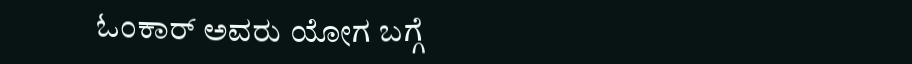ಓಂಕಾರ್ ಅವರು ಯೋಗ ಬಗ್ಗೆ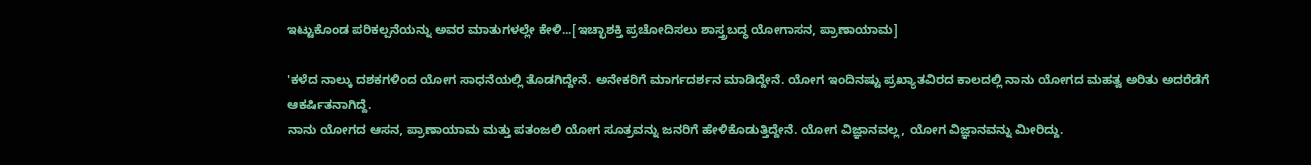ಇಟ್ಟುಕೊಂಡ ಪರಿಕಲ್ಪನೆಯನ್ನು ಅವರ ಮಾತುಗಳಲ್ಲೇ ಕೇಳಿ...[ಇಚ್ಛಾಶಕ್ತಿ ಪ್ರಚೋದಿಸಲು ಶಾಸ್ತ್ರಬದ್ಧ ಯೋಗಾಸನ, ಪ್ರಾಣಾಯಾಮ]

'ಕಳೆದ ನಾಲ್ಕು ದಶಕಗಳಿಂದ ಯೋಗ ಸಾಧನೆಯಲ್ಲಿ ತೊಡಗಿದ್ದೇನೆ. ಅನೇಕರಿಗೆ ಮಾರ್ಗದರ್ಶನ ಮಾಡಿದ್ದೇನೆ. ಯೋಗ ಇಂದಿನಷ್ಟು ಪ್ರಖ್ಯಾತವಿರದ ಕಾಲದಲ್ಲಿ ನಾನು ಯೋಗದ ಮಹತ್ವ ಅರಿತು ಅದರೆಡೆಗೆ ಆಕರ್ಷಿತನಾಗಿದ್ದೆ.
ನಾನು ಯೋಗದ ಆಸನ, ಪ್ರಾಣಾಯಾಮ ಮತ್ತು ಪತಂಜಲಿ ಯೋಗ ಸೂತ್ರವನ್ನು ಜನರಿಗೆ ಹೇಳಿಕೊಡುತ್ತಿದ್ದೇನೆ. ಯೋಗ ವಿಜ್ಞಾನವಲ್ಲ, ಯೋಗ ವಿಜ್ಞಾನವನ್ನು ಮೀರಿದ್ದು.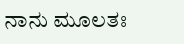ನಾನು ಮೂಲತಃ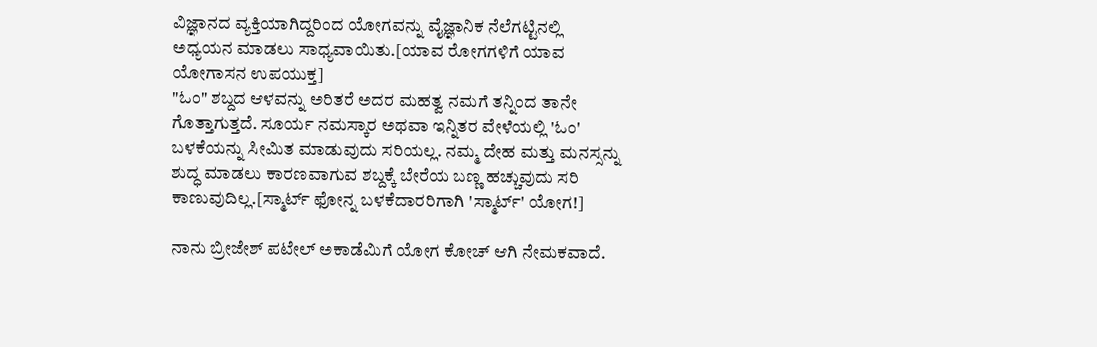ವಿಜ್ಞಾನದ ವ್ಯಕ್ತಿಯಾಗಿದ್ದರಿಂದ ಯೋಗವನ್ನು ವೈಜ್ಞಾನಿಕ ನೆಲೆಗಟ್ಟಿನಲ್ಲಿ ಅಧ್ಯಯನ ಮಾಡಲು ಸಾಧ್ಯವಾಯಿತು.[ಯಾವ ರೋಗಗಳಿಗೆ ಯಾವ ಯೋಗಾಸನ ಉಪಯುಕ್ತ]
"ಓಂ" ಶಬ್ದದ ಆಳವನ್ನು ಅರಿತರೆ ಅದರ ಮಹತ್ವ ನಮಗೆ ತನ್ನಿಂದ ತಾನೇ ಗೊತ್ತಾಗುತ್ತದೆ. ಸೂರ್ಯ ನಮಸ್ಕಾರ ಅಥವಾ ಇನ್ನಿತರ ವೇಳೆಯಲ್ಲಿ 'ಓಂ' ಬಳಕೆಯನ್ನು ಸೀಮಿತ ಮಾಡುವುದು ಸರಿಯಲ್ಲ. ನಮ್ಮ ದೇಹ ಮತ್ತು ಮನಸ್ಸನ್ನು ಶುದ್ಧ ಮಾಡಲು ಕಾರಣವಾಗುವ ಶಬ್ದಕ್ಕೆ ಬೇರೆಯ ಬಣ್ಣ ಹಚ್ಚುವುದು ಸರಿ ಕಾಣುವುದಿಲ್ಲ.[ಸ್ಮಾರ್ಟ್ ಫೋನ್ನ ಬಳಕೆದಾರರಿಗಾಗಿ 'ಸ್ಮಾರ್ಟ್' ಯೋಗ!]

ನಾನು ಬ್ರೀಜೇಶ್ ಪಟೇಲ್ ಅಕಾಡೆಮಿಗೆ ಯೋಗ ಕೋಚ್ ಆಗಿ ನೇಮಕವಾದೆ.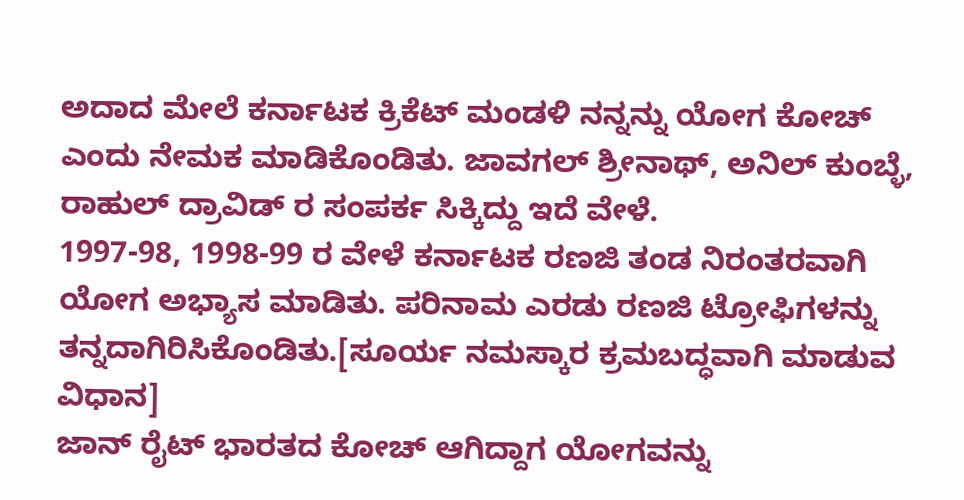ಅದಾದ ಮೇಲೆ ಕರ್ನಾಟಕ ಕ್ರಿಕೆಟ್ ಮಂಡಳಿ ನನ್ನನ್ನು ಯೋಗ ಕೋಚ್ ಎಂದು ನೇಮಕ ಮಾಡಿಕೊಂಡಿತು. ಜಾವಗಲ್ ಶ್ರೀನಾಥ್, ಅನಿಲ್ ಕುಂಬ್ಳೆ, ರಾಹುಲ್ ದ್ರಾವಿಡ್ ರ ಸಂಪರ್ಕ ಸಿಕ್ಕಿದ್ದು ಇದೆ ವೇಳೆ.
1997-98, 1998-99 ರ ವೇಳೆ ಕರ್ನಾಟಕ ರಣಜಿ ತಂಡ ನಿರಂತರವಾಗಿ ಯೋಗ ಅಭ್ಯಾಸ ಮಾಡಿತು. ಪರಿನಾಮ ಎರಡು ರಣಜಿ ಟ್ರೋಫಿಗಳನ್ನು ತನ್ನದಾಗಿರಿಸಿಕೊಂಡಿತು.[ಸೂರ್ಯ ನಮಸ್ಕಾರ ಕ್ರಮಬದ್ಧವಾಗಿ ಮಾಡುವ ವಿಧಾನ]
ಜಾನ್ ರೈಟ್ ಭಾರತದ ಕೋಚ್ ಆಗಿದ್ದಾಗ ಯೋಗವನ್ನು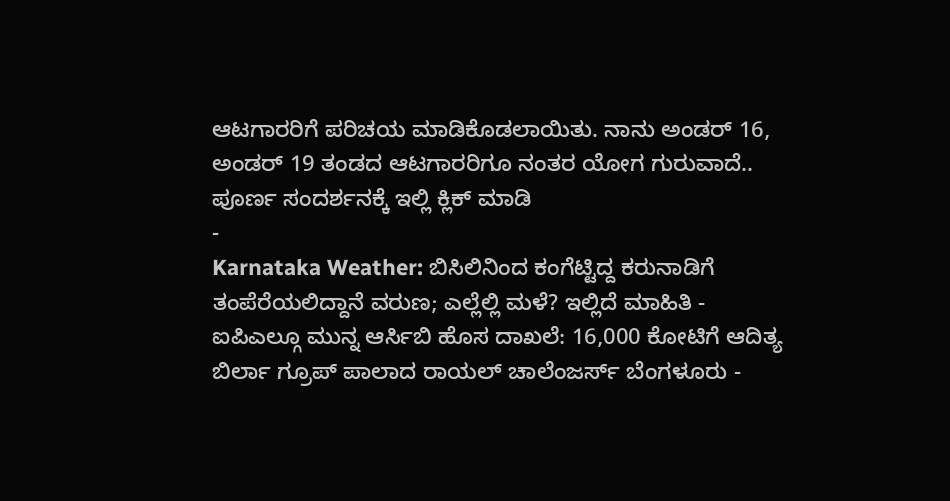ಆಟಗಾರರಿಗೆ ಪರಿಚಯ ಮಾಡಿಕೊಡಲಾಯಿತು. ನಾನು ಅಂಡರ್ 16, ಅಂಡರ್ 19 ತಂಡದ ಆಟಗಾರರಿಗೂ ನಂತರ ಯೋಗ ಗುರುವಾದೆ..
ಪೂರ್ಣ ಸಂದರ್ಶನಕ್ಕೆ ಇಲ್ಲಿ ಕ್ಲಿಕ್ ಮಾಡಿ
-
Karnataka Weather: ಬಿಸಿಲಿನಿಂದ ಕಂಗೆಟ್ಟಿದ್ದ ಕರುನಾಡಿಗೆ ತಂಪೆರೆಯಲಿದ್ದಾನೆ ವರುಣ; ಎಲ್ಲೆಲ್ಲಿ ಮಳೆ? ಇಲ್ಲಿದೆ ಮಾಹಿತಿ -
ಐಪಿಎಲ್ಗೂ ಮುನ್ನ ಆರ್ಸಿಬಿ ಹೊಸ ದಾಖಲೆ: 16,000 ಕೋಟಿಗೆ ಆದಿತ್ಯ ಬಿರ್ಲಾ ಗ್ರೂಪ್ ಪಾಲಾದ ರಾಯಲ್ ಚಾಲೆಂಜರ್ಸ್ ಬೆಂಗಳೂರು -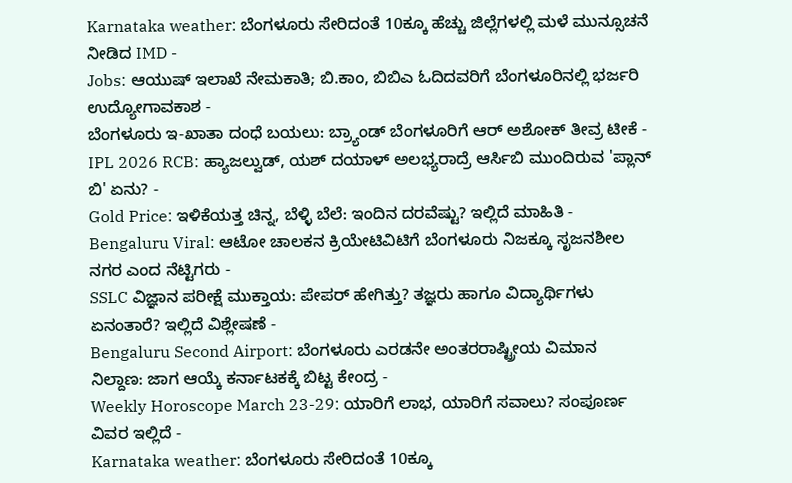Karnataka weather: ಬೆಂಗಳೂರು ಸೇರಿದಂತೆ 10ಕ್ಕೂ ಹೆಚ್ಚು ಜಿಲ್ಲೆಗಳಲ್ಲಿ ಮಳೆ ಮುನ್ಸೂಚನೆ ನೀಡಿದ IMD -
Jobs: ಆಯುಷ್ ಇಲಾಖೆ ನೇಮಕಾತಿ; ಬಿ.ಕಾಂ, ಬಿಬಿಎ ಓದಿದವರಿಗೆ ಬೆಂಗಳೂರಿನಲ್ಲಿ ಭರ್ಜರಿ ಉದ್ಯೋಗಾವಕಾಶ -
ಬೆಂಗಳೂರು ಇ-ಖಾತಾ ದಂಧೆ ಬಯಲು: ಬ್ರ್ಯಾಂಡ್ ಬೆಂಗಳೂರಿಗೆ ಆರ್ ಅಶೋಕ್ ತೀವ್ರ ಟೀಕೆ -
IPL 2026 RCB: ಹ್ಯಾಜಲ್ವುಡ್, ಯಶ್ ದಯಾಳ್ ಅಲಭ್ಯರಾದ್ರೆ ಆರ್ಸಿಬಿ ಮುಂದಿರುವ 'ಪ್ಲಾನ್ ಬಿ' ಏನು? -
Gold Price: ಇಳಿಕೆಯತ್ತ ಚಿನ್ನ, ಬೆಳ್ಳಿ ಬೆಲೆ: ಇಂದಿನ ದರವೆಷ್ಟು? ಇಲ್ಲಿದೆ ಮಾಹಿತಿ -
Bengaluru Viral: ಆಟೋ ಚಾಲಕನ ಕ್ರಿಯೇಟಿವಿಟಿಗೆ ಬೆಂಗಳೂರು ನಿಜಕ್ಕೂ ಸೃಜನಶೀಲ ನಗರ ಎಂದ ನೆಟ್ಟಿಗರು -
SSLC ವಿಜ್ಞಾನ ಪರೀಕ್ಷೆ ಮುಕ್ತಾಯ: ಪೇಪರ್ ಹೇಗಿತ್ತು? ತಜ್ಞರು ಹಾಗೂ ವಿದ್ಯಾರ್ಥಿಗಳು ಏನಂತಾರೆ? ಇಲ್ಲಿದೆ ವಿಶ್ಲೇಷಣೆ -
Bengaluru Second Airport: ಬೆಂಗಳೂರು ಎರಡನೇ ಅಂತರರಾಷ್ಟ್ರೀಯ ವಿಮಾನ ನಿಲ್ದಾಣ: ಜಾಗ ಆಯ್ಕೆ ಕರ್ನಾಟಕಕ್ಕೆ ಬಿಟ್ಟ ಕೇಂದ್ರ -
Weekly Horoscope March 23-29: ಯಾರಿಗೆ ಲಾಭ, ಯಾರಿಗೆ ಸವಾಲು? ಸಂಪೂರ್ಣ ವಿವರ ಇಲ್ಲಿದೆ -
Karnataka weather: ಬೆಂಗಳೂರು ಸೇರಿದಂತೆ 10ಕ್ಕೂ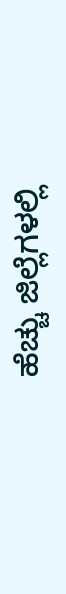ಹೆಚ್ಚು ಜಿಲ್ಲೆಗಳಲ್ಲಿ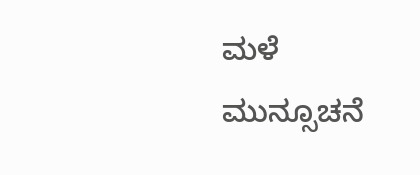ಮಳೆ ಮುನ್ಸೂಚನೆ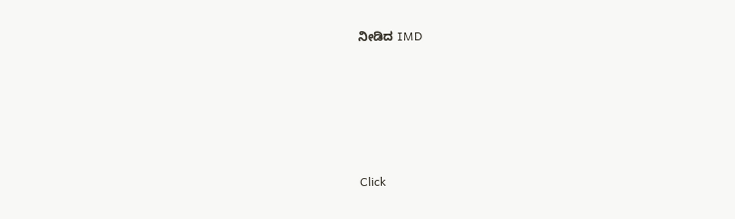ನೀಡಿದ IMD










Click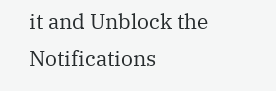it and Unblock the Notifications